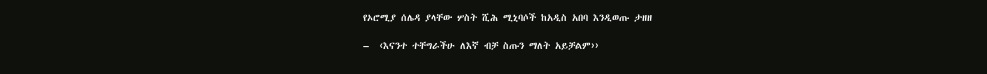የኦሮሚያ ሰሌዳ ያላቸው ሦስት ሺሕ ሚኒባሶች ከአዲስ አበባ እንዲወጡ ታዘዘ

–  ‹እናንተ ተቸግራችሁ ለእኛ ብቻ ስጡን ማለት አይቻልም››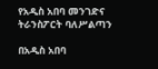የአዲስ አበባ መንገድና ትራንስፖርት ባለሥልጣን

በአዲስ አበባ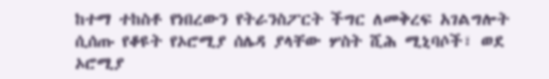ከተማ ተከስቶ የነበረውን የትራንስፖርት ችግር ለመቅረፍ አገልግሎት ሲሰጡ የቆዩት የኦሮሚያ ሰሌዳ ያላቸው ሦስት ሺሕ ሚኒባሶች፣ ወደ ኦሮሚያ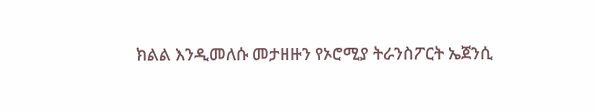ክልል እንዲመለሱ መታዘዙን የኦሮሚያ ትራንስፖርት ኤጀንሲ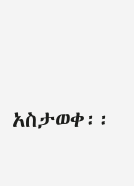አስታወቀ፡፡